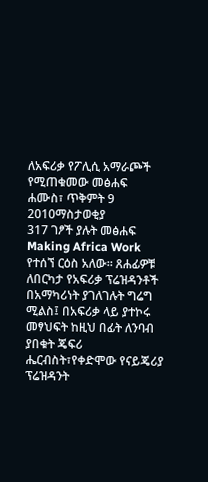ለአፍሪቃ የፖሊሲ አማራጮች የሚጠቁመው መፅሐፍ
ሐሙስ፣ ጥቅምት 9 2010ማስታወቂያ
317 ገፆች ያሉት መፅሐፍ Making Africa Work የተሰኘ ርዕስ አለው። ጸሐፊዎቹ ለበርካታ የአፍሪቃ ፕሬዝዳንቶች በአማካሪነት ያገለገሉት ግሬግ ሚልስ፤ በአፍሪቃ ላይ ያተኮሩ መፃህፍት ከዚህ በፊት ለንባብ ያበቁት ጄፍሪ ሔርብስት፣የቀድሞው የናይጄሪያ ፕሬዝዳንት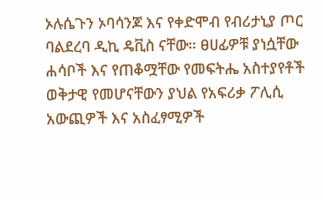ኦሉሴጉን ኦባሳንጆ እና የቀድሞብ የብሪታኒያ ጦር ባልደረባ ዲኪ ዴቪስ ናቸው። ፀሀፊዎቹ ያነሷቸው ሐሳቦች እና የጠቆሟቸው የመፍትሔ አስተያየቶች ወቅታዊ የመሆናቸውን ያህል የአፍሪቃ ፖሊሲ አውጪዎች እና አስፈፃሚዎች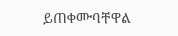ይጠቀሙባቸዋል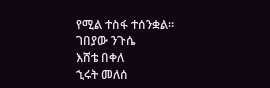የሚል ተስፋ ተሰንቋል።
ገበያው ንጉሴ
እሸቴ በቀለ
ኂሩት መለሰ